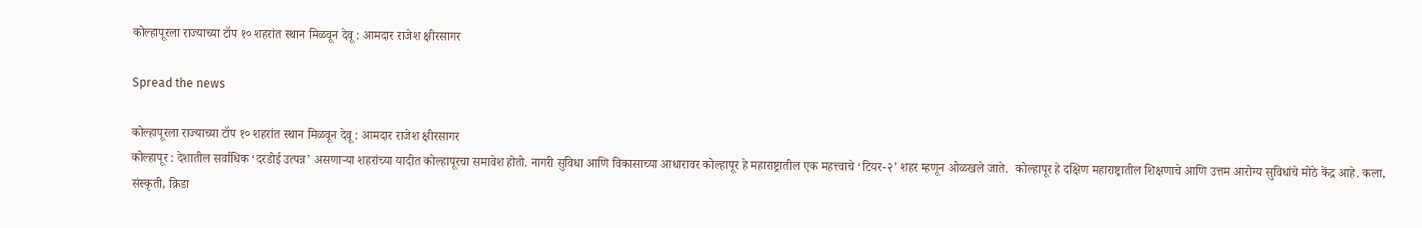कोल्हापूरला राज्याच्या टॉप १० शहरांत स्थान मिळवून देवू : आमदार राजेश क्षीरसागर

Spread the news

कोल्हापूरला राज्याच्या टॉप १० शहरांत स्थान मिळवून देवू : आमदार राजेश क्षीरसागर
कोल्हापूर : देशातील सर्वाधिक ‘दरडोई उत्पन्न’ असणाऱ्या शहरांच्या यादीत कोल्हापूरचा समावेश होतो. नागरी सुविधा आणि विकासाच्या आधारावर कोल्हापूर हे महाराष्ट्रातील एक महत्त्वाचे ‘टियर-२’ शहर म्हणून ओळखले जाते.  कोल्हापूर हे दक्षिण महाराष्ट्रातील शिक्षणाचे आणि उत्तम आरोग्य सुविधांचे मोठे केंद्र आहे. कला, संस्कृती, क्रिडा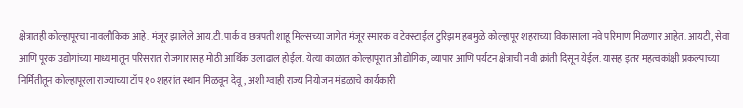क्षेत्रातही कोल्हापूरचा नावलौकिक आहे. मंजूर झालेले आय.टी.पार्क व छत्रपती शाहू मिल्सच्या जागेत मंजूर स्मारक व टेक्स्टाईल टुरिझम हबमुळे कोल्हापूर शहराच्या विकासाला नवे परिमाण मिळणार आहेत. आयटी, सेवा आणि पूरक उद्योगांच्या माध्यमातून परिसरात रोजगारासह मोठी आर्थिक उलाढाल होईल. येत्या काळात कोल्हापूरात औद्योगिक, व्यापार आणि पर्यटन क्षेत्राची नवी क्रांती दिसून येईल. यासह इतर महत्वकांक्षी प्रकल्पाच्या निर्मितीतून कोल्हापूरला राज्याच्या टॉप १० शहरांत स्थान मिळवून देवू, अशी ग्वाही राज्य नियोजन मंडळाचे कार्यकारी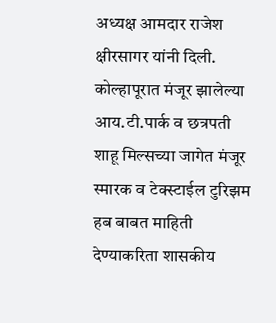अध्यक्ष आमदार राजेश क्षीरसागर यांनी दिली.
कोल्हापूरात मंजूर झालेल्या आय.टी.पार्क व छत्रपती शाहू मिल्सच्या जागेत मंजूर स्मारक व टेक्स्टाईल टुरिझम हब बाबत माहिती देण्याकरिता शासकीय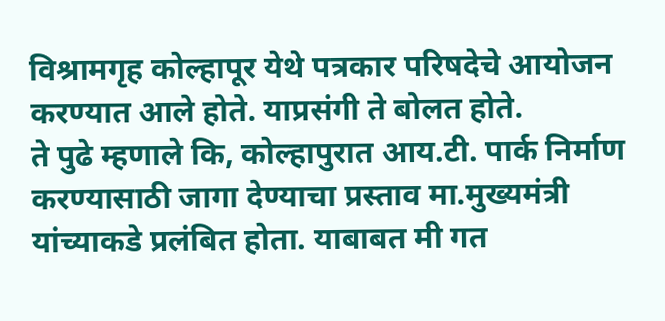विश्रामगृह कोल्हापूर येथे पत्रकार परिषदेचे आयोजन करण्यात आले होते. याप्रसंगी ते बोलत होते.
ते पुढे म्हणाले कि, कोल्हापुरात आय.टी. पार्क निर्माण करण्यासाठी जागा देण्याचा प्रस्ताव मा.मुख्यमंत्री यांच्याकडे प्रलंबित होता. याबाबत मी गत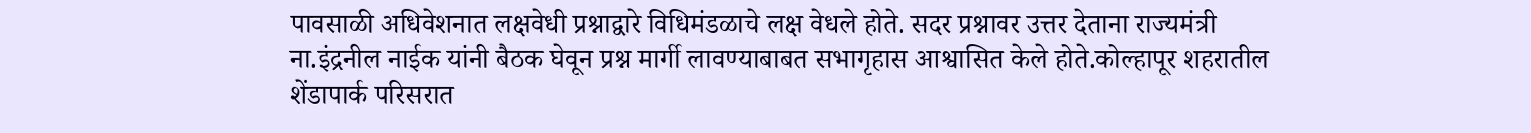पावसाळी अधिवेशनात लक्षवेधी प्रश्नाद्वारे विधिमंडळाचे लक्ष वेधले होते. सदर प्रश्नावर उत्तर देताना राज्यमंत्री ना.इंद्रनील नाईक यांनी बैठक घेवून प्रश्न मार्गी लावण्याबाबत सभागृहास आश्वासित केले होते.कोल्हापूर शहरातील शेंडापार्क परिसरात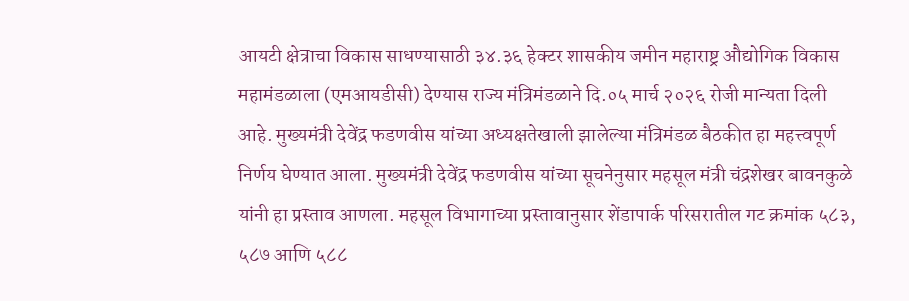आयटी क्षेत्राचा विकास साधण्यासाठी ३४.३६ हेक्टर शासकीय जमीन महाराष्ट्र औद्योगिक विकास महामंडळाला (एमआयडीसी) देण्यास राज्य मंत्रिमंडळाने दि.०५ मार्च २०२६ रोजी मान्यता दिली आहे. मुख्यमंत्री देवेंद्र फडणवीस यांच्या अध्यक्षतेखाली झालेल्या मंत्रिमंडळ बैठकीत हा महत्त्वपूर्ण निर्णय घेण्यात आला. मुख्यमंत्री देवेंद्र फडणवीस यांच्या सूचनेनुसार महसूल मंत्री चंद्रशेखर बावनकुळे यांनी हा प्रस्ताव आणला. महसूल विभागाच्या प्रस्तावानुसार शेंडापार्क परिसरातील गट क्रमांक ५८३, ५८७ आणि ५८८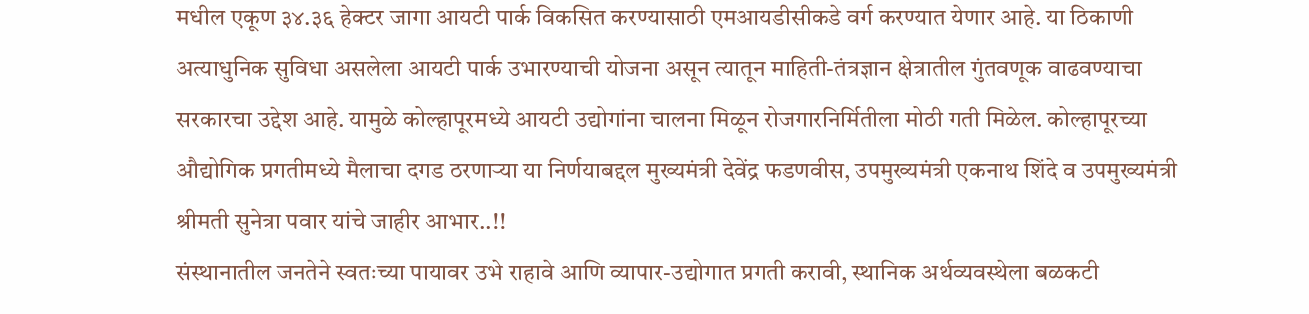मधील एकूण ३४.३६ हेक्टर जागा आयटी पार्क विकसित करण्यासाठी एमआयडीसीकडे वर्ग करण्यात येणार आहे. या ठिकाणी अत्याधुनिक सुविधा असलेला आयटी पार्क उभारण्याची योजना असून त्यातून माहिती-तंत्रज्ञान क्षेत्रातील गुंतवणूक वाढवण्याचा सरकारचा उद्देश आहे. यामुळे कोल्हापूरमध्ये आयटी उद्योगांना चालना मिळून रोजगारनिर्मितीला मोठी गती मिळेल. कोल्हापूरच्या औद्योगिक प्रगतीमध्ये मैलाचा दगड ठरणाऱ्या या निर्णयाबद्दल मुख्यमंत्री देवेंद्र फडणवीस, उपमुख्यमंत्री एकनाथ शिंदे व उपमुख्यमंत्री श्रीमती सुनेत्रा पवार यांचे जाहीर आभार..!!
संस्थानातील जनतेने स्वतःच्या पायावर उभे राहावे आणि व्यापार-उद्योगात प्रगती करावी, स्थानिक अर्थव्यवस्थेला बळकटी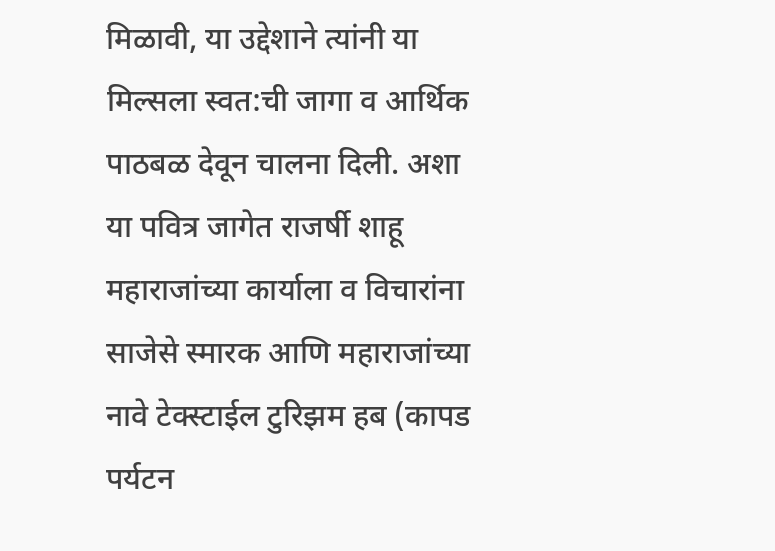मिळावी, या उद्देशाने त्यांनी या मिल्सला स्वत:ची जागा व आर्थिक पाठबळ देवून चालना दिली. अशा या पवित्र जागेत राजर्षी शाहू महाराजांच्या कार्याला व विचारांना साजेसे स्मारक आणि महाराजांच्या नावे टेक्स्टाईल टुरिझम हब (कापड पर्यटन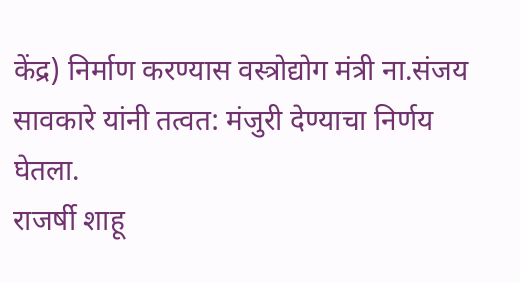केंद्र) निर्माण करण्यास वस्त्रोद्योग मंत्री ना.संजय सावकारे यांनी तत्वत: मंजुरी देण्याचा निर्णय घेतला.
राजर्षी शाहू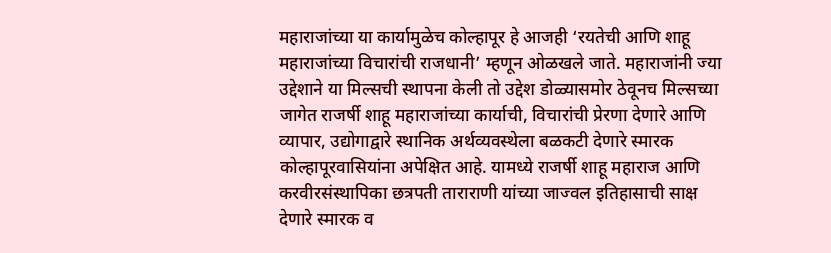महाराजांच्या या कार्यामुळेच कोल्हापूर हे आजही ‘रयतेची आणि शाहू महाराजांच्या विचारांची राजधानी’ म्हणून ओळखले जाते. महाराजांनी ज्या उद्देशाने या मिल्सची स्थापना केली तो उद्देश डोळ्यासमोर ठेवूनच मिल्सच्या जागेत राजर्षी शाहू महाराजांच्या कार्याची, विचारांची प्रेरणा देणारे आणि व्यापार, उद्योगाद्वारे स्थानिक अर्थव्यवस्थेला बळकटी देणारे स्मारक कोल्हापूरवासियांना अपेक्षित आहे. यामध्ये राजर्षी शाहू महाराज आणि करवीरसंस्थापिका छत्रपती ताराराणी यांच्या जाज्वल इतिहासाची साक्ष देणारे स्मारक व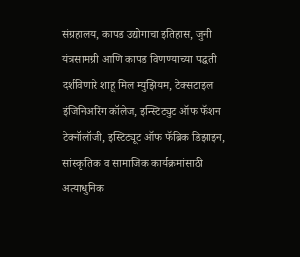संग्रहालय, कापड उद्योगाचा इतिहास, जुनी यंत्रसामग्री आणि कापड विणण्याच्या पद्धती दर्शविणारे शाहू मिल म्युझियम, टेक्सटाइल इंजिनिअरिंग कॉलेज, इन्स्टिट्युट ऑफ फॅशन टेक्नॉलॉजी, इस्टिट्यूट ऑफ फॅब्रिक डिझाइन, सांस्कृतिक व सामाजिक कार्यक्रमांसाठी अत्याधुनिक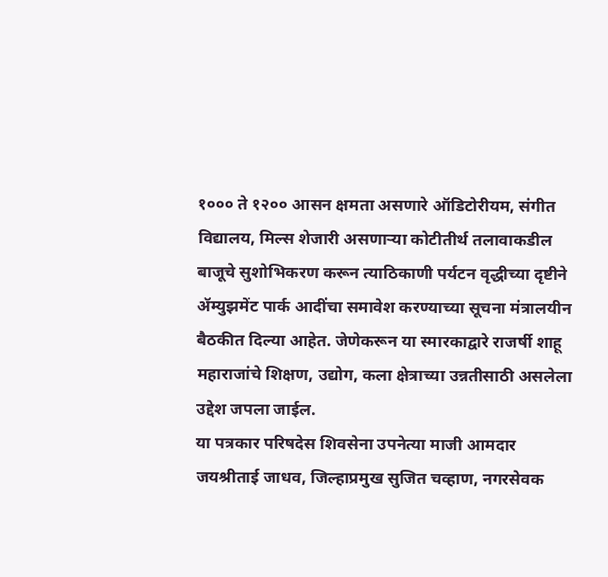१००० ते १२०० आसन क्षमता असणारे ऑडिटोरीयम, संगीत विद्यालय, मिल्स शेजारी असणाऱ्या कोटीतीर्थ तलावाकडील बाजूचे सुशोभिकरण करून त्याठिकाणी पर्यटन वृद्धीच्या दृष्टीने ॲम्युझमेंट पार्क आदींचा समावेश करण्याच्या सूचना मंत्रालयीन बैठकीत दिल्या आहेत. जेणेकरून या स्मारकाद्वारे राजर्षी शाहू महाराजांचे शिक्षण, उद्योग, कला क्षेत्राच्या उन्नतीसाठी असलेला उद्देश जपला जाईल.
या पत्रकार परिषदेस शिवसेना उपनेत्या माजी आमदार जयश्रीताई जाधव, जिल्हाप्रमुख सुजित चव्हाण, नगरसेवक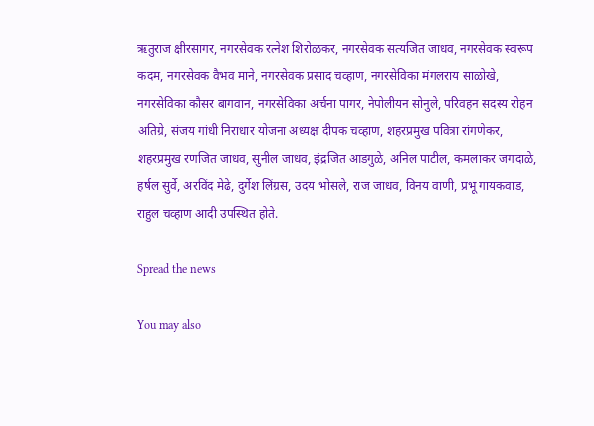ऋतुराज क्षीरसागर, नगरसेवक रत्नेश शिरोळकर, नगरसेवक सत्यजित जाधव, नगरसेवक स्वरूप कदम, नगरसेवक वैभव माने, नगरसेवक प्रसाद चव्हाण, नगरसेविका मंगलराय साळोखे, नगरसेविका कौसर बागवान, नगरसेविका अर्चना पागर, नेपोलीयन सोनुले, परिवहन सदस्य रोहन अतिग्रे, संजय गांधी निराधार योजना अध्यक्ष दीपक चव्हाण, शहरप्रमुख पवित्रा रांगणेकर, शहरप्रमुख रणजित जाधव, सुनील जाधव, इंद्रजित आडगुळे, अनिल पाटील, कमलाकर जगदाळे, हर्षल सुर्वे, अरविंद मेढे, दुर्गेश लिंग्रस, उदय भोसले, राज जाधव, विनय वाणी, प्रभू गायकवाड, राहुल चव्हाण आदी उपस्थित होते.

Spread the news

You may also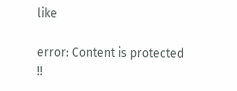like

error: Content is protected !!